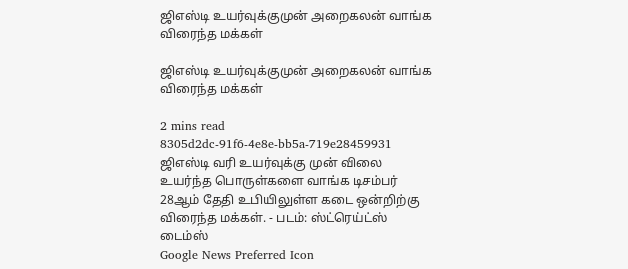ஜிஎஸ்டி உயர்வுக்குமுன் அறைகலன் வாங்க விரைந்த மக்கள்

ஜிஎஸ்டி உயர்வுக்குமுன் அறைகலன் வாங்க விரைந்த மக்கள்

2 mins read
8305d2dc-91f6-4e8e-bb5a-719e28459931
ஜிஎஸ்டி வரி உயர்வுக்கு முன் விலை உயர்ந்த பொருள்களை வாங்க டிசம்பர் 28ஆம் தேதி உபியிலுள்ள கடை ஒன்றிற்கு விரைந்த மக்கள். - படம்: ஸ்ட்ரெய்ட்ஸ் டைம்ஸ்
Google News Preferred Icon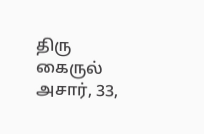திரு கைருல் அசார், 33,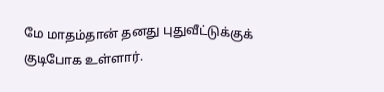மே மாதம்தான் தனது புதுவீட்டுக்குக் குடிபோக உள்ளார்.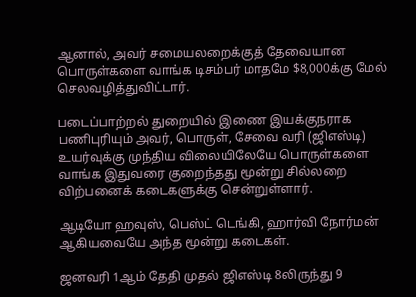ஆனால், அவர் சமையலறைக்குத் தேவையான பொருள்களை வாங்க டிசம்பர் மாதமே $8,000க்கு மேல் செலவழித்துவிட்டார்.

படைப்பாற்றல் துறையில் இணை இயக்குநராக பணிபுரியும் அவர், பொருள், சேவை வரி (ஜிஎஸ்டி) உயர்வுக்கு முந்திய விலையிலேயே பொருள்களை வாங்க இதுவரை குறைந்தது மூன்று சில்லறை விற்பனைக் கடைகளுக்கு சென்றுள்ளார்.

ஆடியோ ஹவுஸ், பெஸ்ட் டெங்கி, ஹார்வி நோர்மன் ஆகியவையே அந்த மூன்று கடைகள்.

ஜனவரி 1ஆம் தேதி முதல் ஜிஎஸ்டி 8லிருந்து 9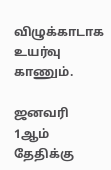விழுக்காடாக உயர்வு காணும்.

ஜனவரி 1ஆம் தேதிக்கு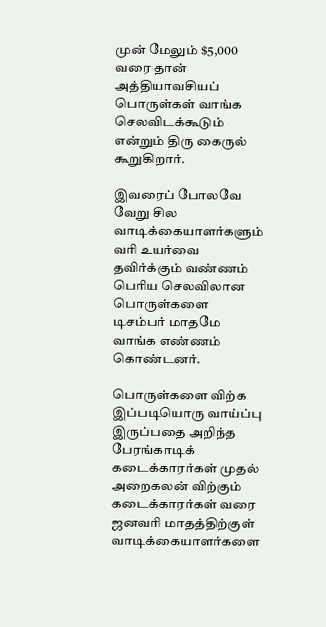முன் மேலும் $5,000 வரை தான் அத்தியாவசியப் பொருள்கள் வாங்க செலவிடக்கூடும் என்றும் திரு கைருல் கூறுகிறார்.

இவரைப் போலவே வேறு சில வாடிக்கையாளர்களும் வரி உயர்வை தவிர்க்கும் வண்ணம் பெரிய செலவிலான பொருள்களை டிசம்பர் மாதமே வாங்க எண்ணம் கொண்டனர்.

பொருள்களை விற்க இப்படியொரு வாய்ப்பு இருப்பதை அறிந்த பேரங்காடிக் கடைக்காரர்கள் முதல் அறைகலன் விற்கும் கடைக்காரர்கள் வரை ஜனவரி மாதத்திற்குள் வாடிக்கையாளர்களை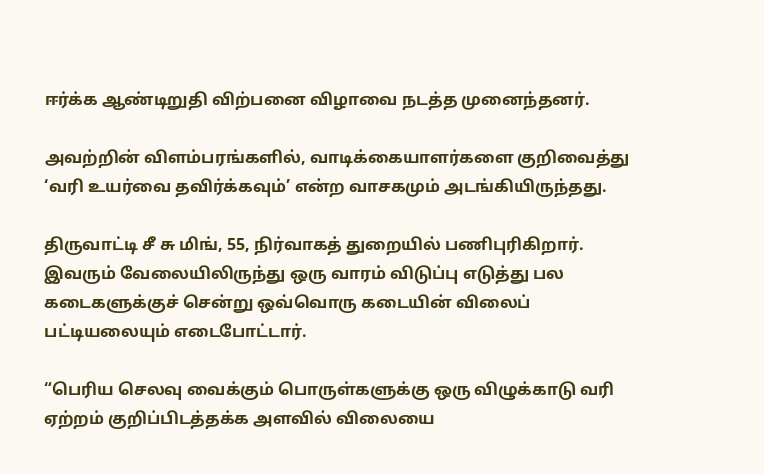ஈர்க்க ஆண்டிறுதி விற்பனை விழாவை நடத்த முனைந்தனர்.

அவற்றின் விளம்பரங்களில், வாடிக்கையாளர்களை குறிவைத்து ‘வரி உயர்வை தவிர்க்கவும்’ என்ற வாசகமும் அடங்கியிருந்தது.

திருவாட்டி சீ சு மிங், 55, நிர்வாகத் துறையில் பணிபுரிகிறார். இவரும் வேலையிலிருந்து ஒரு வாரம் விடுப்பு எடுத்து பல கடைகளுக்குச் சென்று ஒவ்வொரு கடையின் விலைப் பட்டியலையும் எடைபோட்டார்.

“பெரிய செலவு வைக்கும் பொருள்களுக்கு ஒரு விழுக்காடு வரி ஏற்றம் குறிப்பிடத்தக்க அளவில் விலையை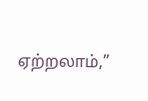ஏற்றலாம்,”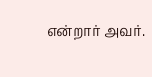என்றார் அவர்.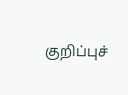குறிப்புச்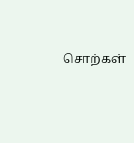சொற்கள்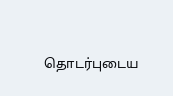தொடர்புடைய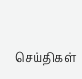செய்திகள்